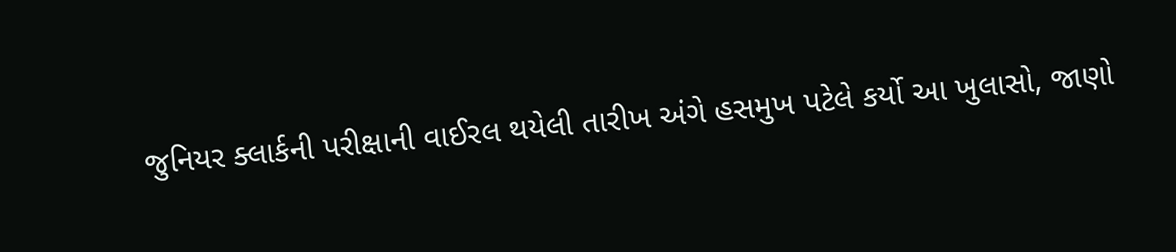જુનિયર ક્લાર્કની પરીક્ષાની વાઈરલ થયેલી તારીખ અંગે હસમુખ પટેલે કર્યો આ ખુલાસો, જાણો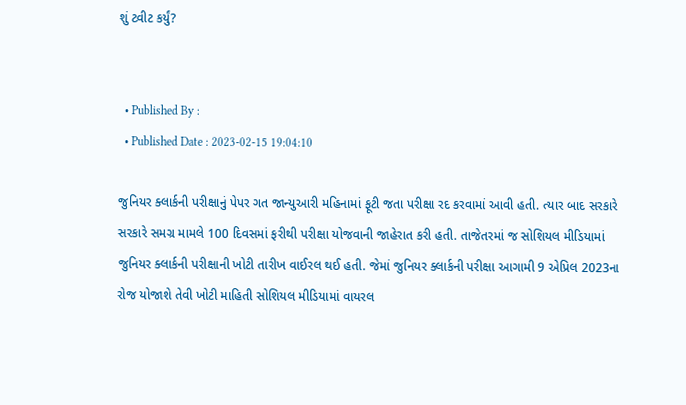શું ટ્વીટ કર્યું?


  • Published By :
  • Published Date : 2023-02-15 19:04:10

જુનિયર ક્લાર્કની પરીક્ષાનું પેપર ગત જાન્યુઆરી મહિનામાં ફૂટી જતા પરીક્ષા રદ કરવામાં આવી હતી. ત્યાર બાદ સરકારે સરકારે સમગ્ર મામલે 100 દિવસમાં ફરીથી પરીક્ષા યોજવાની જાહેરાત કરી હતી. તાજેતરમાં જ સોશિયલ મીડિયામાં જુનિયર ક્લાર્કની પરીક્ષાની ખોટી તારીખ વાઈરલ થઈ હતી. જેમાં જુનિયર ક્લાર્કની પરીક્ષા આગામી 9 એપ્રિલ 2023ના રોજ યોજાશે તેવી ખોટી માહિતી સોશિયલ મીડિયામાં વાયરલ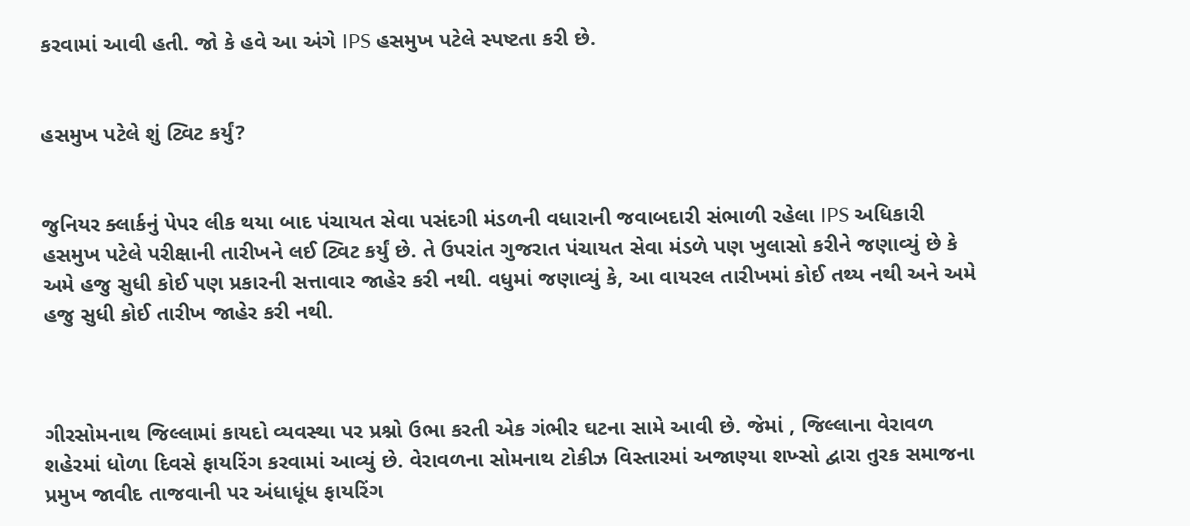કરવામાં આવી હતી. જો કે હવે આ અંગે IPS હસમુખ પટેલે સ્પષ્ટતા કરી છે.


હસમુખ પટેલે શું ટ્વિટ કર્યું?


જુનિયર ક્લાર્કનું પેપર લીક થયા બાદ પંચાયત સેવા પસંદગી મંડળની વધારાની જવાબદારી સંભાળી રહેલા IPS અધિકારી હસમુખ પટેલે પરીક્ષાની તારીખને લઈ ટ્વિટ કર્યું છે. તે ઉપરાંત ગુજરાત પંચાયત સેવા મંડળે પણ ખુલાસો કરીને જણાવ્યું છે કે અમે હજુ સુધી કોઈ પણ પ્રકારની સત્તાવાર જાહેર કરી નથી. વધુમાં જણાવ્યું કે, આ વાયરલ તારીખમાં કોઈ તથ્ય નથી અને અમે હજુ સુધી કોઈ તારીખ જાહેર કરી નથી.



ગીરસોમનાથ જિલ્લામાં કાયદો વ્યવસ્થા પર પ્રશ્નો ઉભા કરતી એક ગંભીર ઘટના સામે આવી છે. જેમાં , જિલ્લાના વેરાવળ શહેરમાં ધોળા દિવસે ફાયરિંગ કરવામાં આવ્યું છે. વેરાવળના સોમનાથ ટોકીઝ વિસ્તારમાં અજાણ્યા શખ્સો દ્વારા તુરક સમાજના પ્રમુખ જાવીદ તાજવાની પર અંધાધૂંધ ફાયરિંગ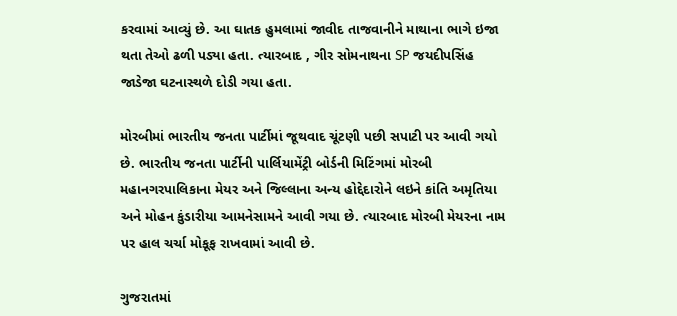કરવામાં આવ્યું છે. આ ઘાતક હુમલામાં જાવીદ તાજવાનીને માથાના ભાગે ઇજા થતા તેઓ ઢળી પડ્યા હતા. ત્યારબાદ , ગીર સોમનાથના SP જયદીપસિંહ જાડેજા ઘટનાસ્થળે દોડી ગયા હતા.

મોરબીમાં ભારતીય જનતા પાર્ટીમાં જૂથવાદ ચૂંટણી પછી સપાટી પર આવી ગયો છે. ભારતીય જનતા પાર્ટીની પાર્લિયામેંટ્રી બોર્ડની મિટિંગમાં મોરબી મહાનગરપાલિકાના મેયર અને જિલ્લાના અન્ય હોદ્દેદારોને લઇને કાંતિ અમૃતિયા અને મોહન કુંડારીયા આમનેસામને આવી ગયા છે. ત્યારબાદ મોરબી મેયરના નામ પર હાલ ચર્ચા મોકૂફ રાખવામાં આવી છે.

ગુજરાતમાં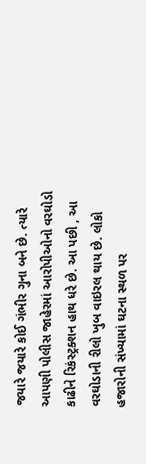જયારે જયારે કોઈ ગંભીર ગુના બને છે. ત્યારે આપણી પોલીસ જાહેરમાં આરોપીઓનો વરઘોડો કાઢીને રિકંસ્ટ્રક્શન હાથ ધરે છે. આ પછી , આ વરઘોડાની રીલો ખુબ વાઇરલ થાય છે. લોકો હજારોની સંખ્યામાં ઘટના સ્થળ પર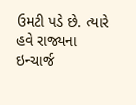ઉમટી પડે છે. ત્યારે હવે રાજ્યના ઇન્ચાર્જ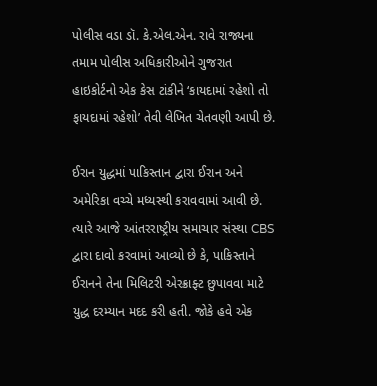પોલીસ વડા ડૉ. કે.એલ.એન. રાવે રાજ્યના તમામ પોલીસ અધિકારીઓને ગુજરાત હાઇકોર્ટનો એક કેસ ટાંકીને ‘કાયદામાં રહેશો તો ફાયદામાં રહેશો’ તેવી લેખિત ચેતવણી આપી છે.

ઈરાન યુદ્ધમાં પાકિસ્તાન દ્વારા ઈરાન અને અમેરિકા વચ્ચે મધ્યસ્થી કરાવવામાં આવી છે. ત્યારે આજે આંતરરાષ્ટ્રીય સમાચાર સંસ્થા CBS દ્વારા દાવો કરવામાં આવ્યો છે કે, પાકિસ્તાને ઈરાનને તેના મિલિટરી એરક્રાફ્ટ છુપાવવા માટે યુદ્ધ દરમ્યાન મદદ કરી હતી. જોકે હવે એક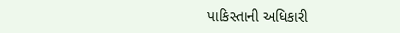પાકિસ્તાની અધિકારી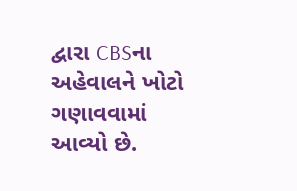દ્વારા CBSના અહેવાલને ખોટો ગણાવવામાં આવ્યો છે.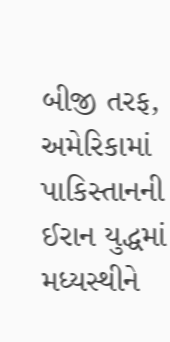બીજી તરફ, અમેરિકામાં પાકિસ્તાનની ઈરાન યુદ્ધમાં મધ્યસ્થીને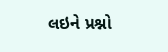લઇને પ્રશ્નો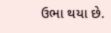ઉભા થયા છે.